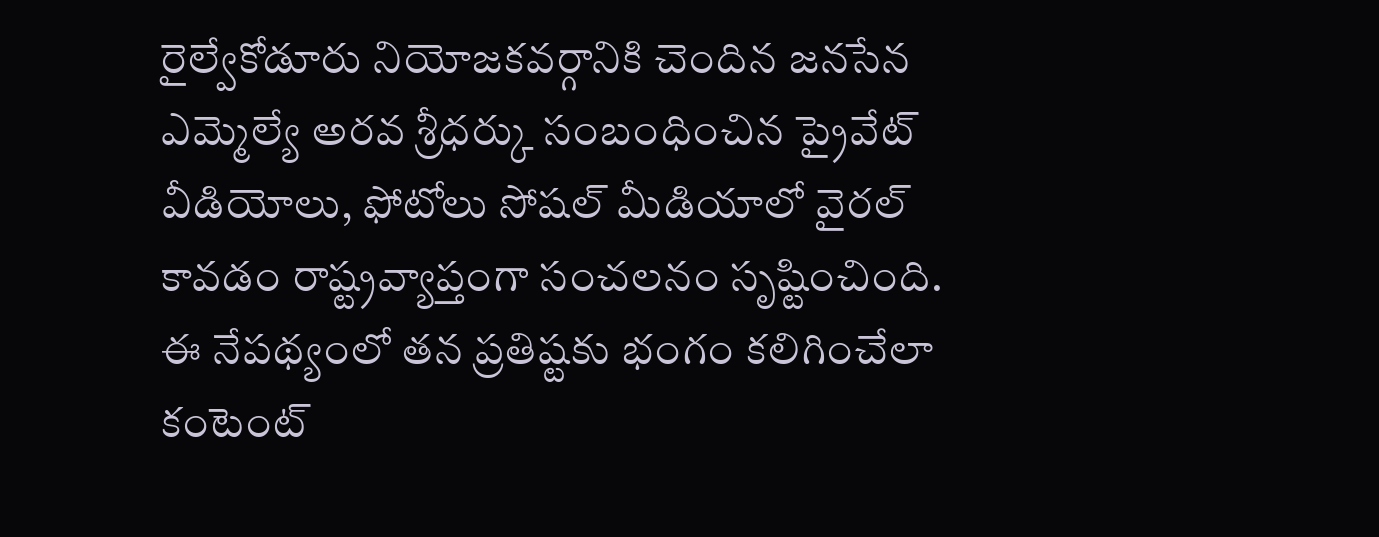రైల్వేకోడూరు నియోజకవర్గానికి చెందిన జనసేన ఎమ్మెల్యే అరవ శ్రీధర్కు సంబంధించిన ప్రైవేట్ వీడియోలు, ఫోటోలు సోషల్ మీడియాలో వైరల్ కావడం రాష్ట్రవ్యాప్తంగా సంచలనం సృష్టించింది. ఈ నేపథ్యంలో తన ప్రతిష్టకు భంగం కలిగించేలా కంటెంట్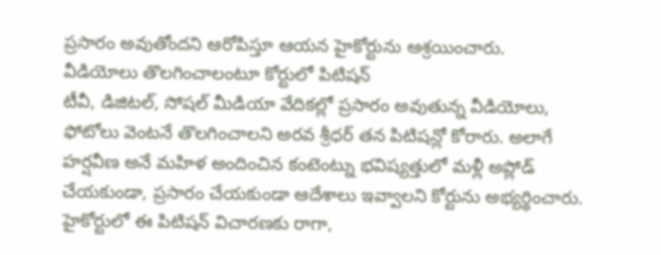ప్రసారం అవుతోందని ఆరోపిస్తూ ఆయన హైకోర్టును ఆశ్రయించారు.
వీడియోలు తొలగించాలంటూ కోర్టులో పిటిషన్
టీవీ, డిజిటల్, సోషల్ మీడియా వేదికల్లో ప్రసారం అవుతున్న వీడియోలు, ఫోటోలు వెంటనే తొలగించాలని అరవ శ్రీధర్ తన పిటిషన్లో కోరారు. అలాగే హర్షవీణ అనే మహిళ అందించిన కంటెంట్ను భవిష్యత్తులో మళ్లీ అప్లోడ్ చేయకుండా, ప్రసారం చేయకుండా ఆదేశాలు ఇవ్వాలని కోర్టును అభ్యర్థించారు.
హైకోర్టులో ఈ పిటిషన్ విచారణకు రాగా,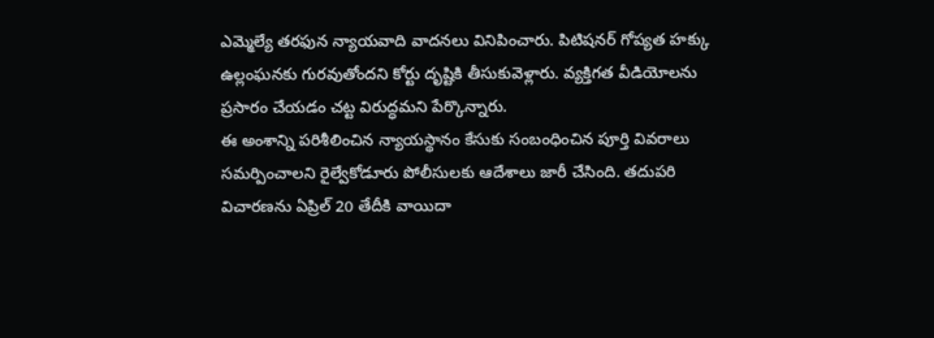ఎమ్మెల్యే తరఫున న్యాయవాది వాదనలు వినిపించారు. పిటిషనర్ గోప్యత హక్కు ఉల్లంఘనకు గురవుతోందని కోర్టు దృష్టికి తీసుకువెళ్లారు. వ్యక్తిగత వీడియోలను ప్రసారం చేయడం చట్ట విరుద్ధమని పేర్కొన్నారు.
ఈ అంశాన్ని పరిశీలించిన న్యాయస్థానం కేసుకు సంబంధించిన పూర్తి వివరాలు సమర్పించాలని రైల్వేకోడూరు పోలీసులకు ఆదేశాలు జారీ చేసింది. తదుపరి విచారణను ఏప్రిల్ 20 తేదీకి వాయిదా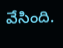వేసింది.